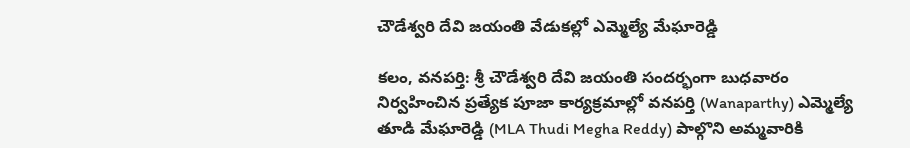చౌడేశ్వరి దేవి జయంతి వేడుకల్లో ఎమ్మెల్యే మేఘారెడ్డి

కలం, వనపర్తి: శ్రీ చౌడేశ్వరి దేవి జయంతి సందర్భంగా బుధవారం నిర్వహించిన ప్రత్యేక పూజా కార్యక్రమాల్లో వనపర్తి (Wanaparthy) ఎమ్మెల్యే తూడి మేఘారెడ్డి (MLA Thudi Megha Reddy) పాల్గొని అమ్మవారికి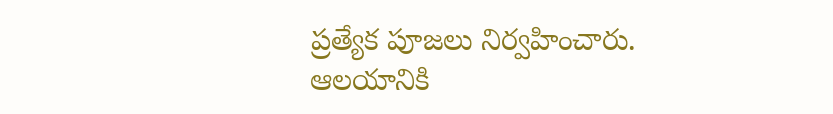ప్రత్యేక పూజలు నిర్వహించారు. ఆలయానికి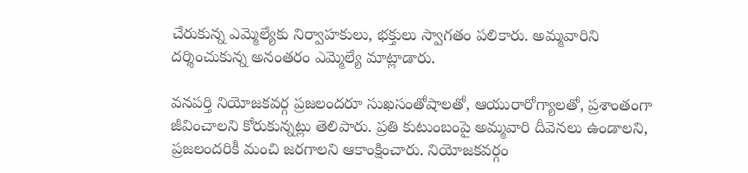చేరుకున్న ఎమ్మెల్యేకు నిర్వాహకులు, భక్తులు స్వాగతం పలికారు. అమ్మవారిని దర్శించుకున్న అనంతరం ఎమ్మెల్యే మాట్లాడారు.

వనపర్తి నియోజకవర్గ ప్రజలందరూ సుఖసంతోషాలతో, ఆయురారోగ్యాలతో, ప్రశాంతంగా జీవించాలని కోరుకున్నట్లు తెలిపారు. ప్రతి కుటుంబంపై అమ్మవారి దీవెనలు ఉండాలని, ప్రజలందరికీ మంచి జరగాలని ఆకాంక్షించారు. నియోజకవర్గం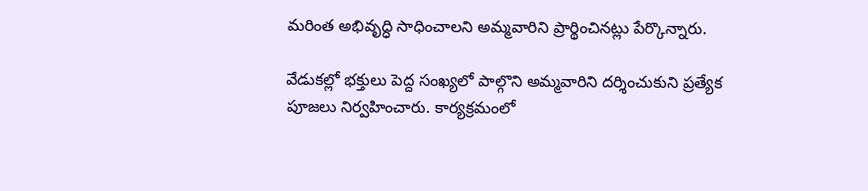మరింత అభివృద్ధి సాధించాలని అమ్మవారిని ప్రార్థించినట్లు పేర్కొన్నారు.

వేడుకల్లో భక్తులు పెద్ద సంఖ్యలో పాల్గొని అమ్మవారిని దర్శించుకుని ప్రత్యేక పూజలు నిర్వహించారు. కార్యక్రమంలో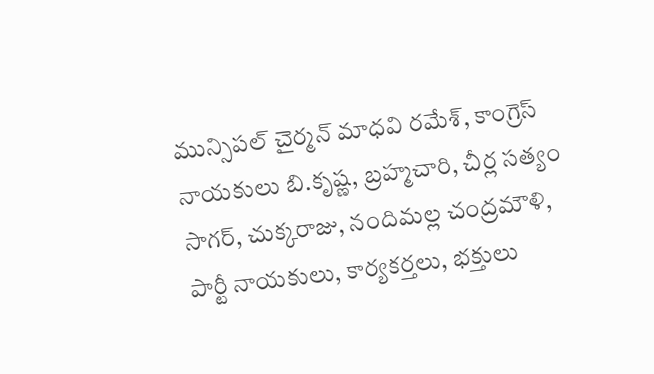మున్సిపల్‌ చైర్మన్‌ మాధవి రమేశ్‌, కాంగ్రెస్‌ నాయకులు బి.కృష్ణ, బ్రహ్మచారి, చీర్ల సత్యం సాగర్‌, చుక్కరాజు, నందిమల్ల చంద్రమౌళి, పార్టీ నాయకులు, కార్యకర్తలు, భక్తులు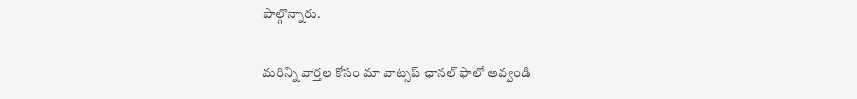పాల్గొన్నారు.

మ‌రిన్ని వార్త‌ల కోసం మా వాట్స‌ప్ ఛాన‌ల్ ఫాలో అవ్వండి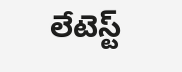లేటెస్ట్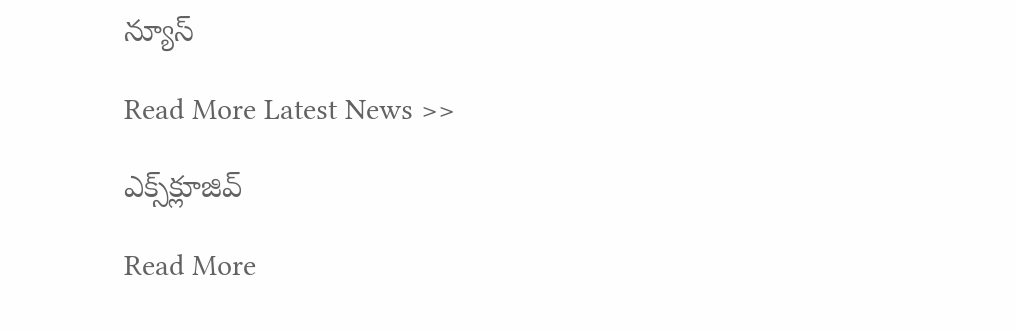న్యూస్‌

Read More Latest News >>

ఎక్స్‌క్లూజివ్‌

Read More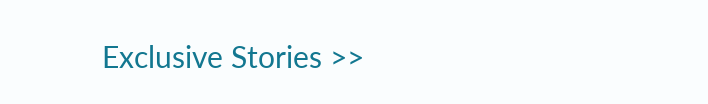Exclusive Stories >>